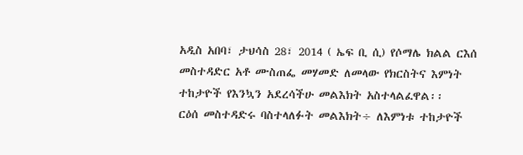አዲስ አበባ፣ ታህሳስ 28፣ 2014 ( ኤፍ ቢ ሲ) የሶማሌ ክልል ርእሰ መስተዳድር አቶ ሙስጠፌ መሃመድ ለመላው የክርስትና እምነት ተከታዮች የእንኳን አደረሳችሁ መልእክት አስተላልፈዋል፡፡
ርዕሰ መስተዳድሩ ባስተላለፉት መልእክት÷ ለእምነቱ ተከታዮች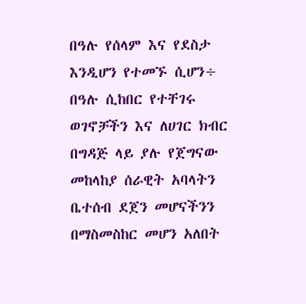በዓሉ የሰላም እና የደስታ እንዲሆን የተመኙ ሲሆን÷ በዓሉ ሲከበር የተቸገሩ ወገኖቻችን እና ለሀገር ክብር በግዳጅ ላይ ያሉ የጀግናው መከላከያ ሰራዊት አባላትን ቤተሰብ ደጀን መሆናችንን በማስመስከር መሆን አለበት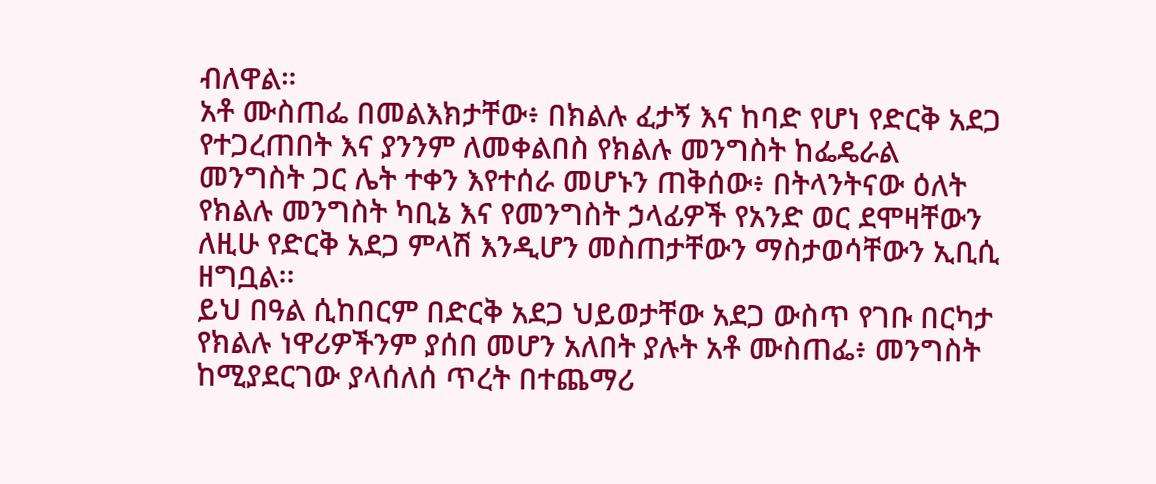ብለዋል።
አቶ ሙስጠፌ በመልእክታቸው፥ በክልሉ ፈታኝ እና ከባድ የሆነ የድርቅ አደጋ የተጋረጠበት እና ያንንም ለመቀልበስ የክልሉ መንግስት ከፌዴራል መንግስት ጋር ሌት ተቀን እየተሰራ መሆኑን ጠቅሰው፥ በትላንትናው ዕለት የክልሉ መንግስት ካቢኔ እና የመንግስት ኃላፊዎች የአንድ ወር ደሞዛቸውን ለዚሁ የድርቅ አደጋ ምላሽ እንዲሆን መስጠታቸውን ማስታወሳቸውን ኢቢሲ ዘግቧል፡፡
ይህ በዓል ሲከበርም በድርቅ አደጋ ህይወታቸው አደጋ ውስጥ የገቡ በርካታ የክልሉ ነዋሪዎችንም ያሰበ መሆን አለበት ያሉት አቶ ሙስጠፌ፥ መንግስት ከሚያደርገው ያላሰለሰ ጥረት በተጨማሪ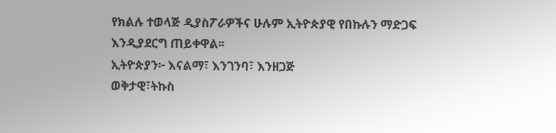የክልሉ ተወላጅ ዲያስፖራዎችና ሁሉም ኢትዮጵያዊ የበኩሉን ማድጋፍ እንዲያደርግ ጠይቀዋል፡፡
ኢትዮጵያን፦ እናልማ፣ እንገንባ፣ እንዘጋጅ
ወቅታዊ፣ትኩስ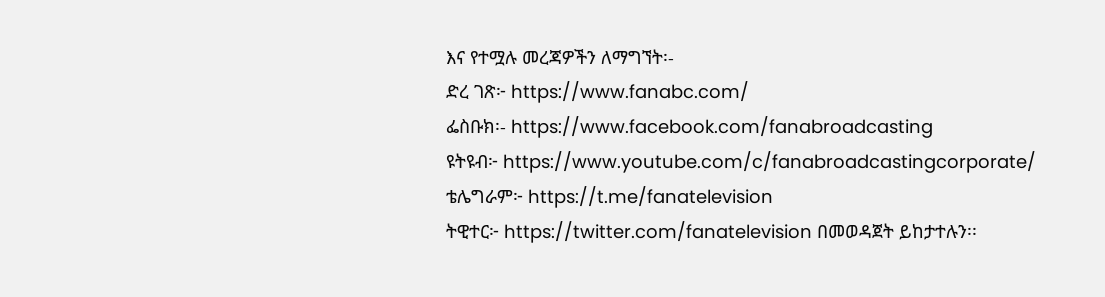እና የተሟሉ መረጃዎችን ለማግኘት፡-
ድረ ገጽ፦ https://www.fanabc.com/
ፌስቡክ፡- https://www.facebook.com/fanabroadcasting
ዩትዩብ፦ https://www.youtube.com/c/fanabroadcastingcorporate/
ቴሌግራም፦ https://t.me/fanatelevision
ትዊተር፦ https://twitter.com/fanatelevision በመወዳጀት ይከታተሉን፡፡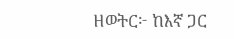ዘወትር፦ ከእኛ ጋር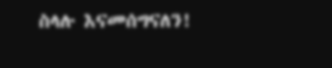ስላሉ እናመሰግናለን!